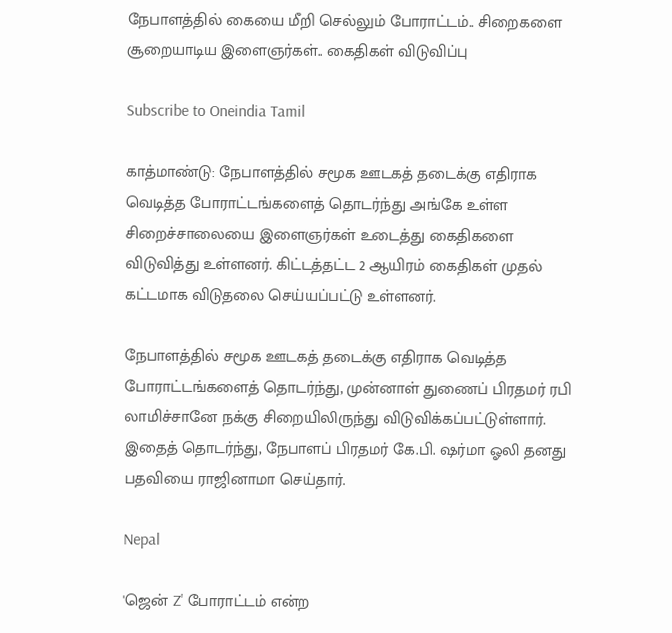நேபாளத்தில் கையை மீறி செல்லும் போராட்டம்.. சிறைகளை சூறையாடிய இளைஞர்கள்.. கைதிகள் விடுவிப்பு

Subscribe to Oneindia Tamil

காத்மாண்டு: நேபாளத்தில் சமூக ஊடகத் தடைக்கு எதிராக வெடித்த போராட்டங்களைத் தொடர்ந்து அங்கே உள்ள சிறைச்சாலையை இளைஞர்கள் உடைத்து கைதிகளை விடுவித்து உள்ளனர். கிட்டத்தட்ட 2 ஆயிரம் கைதிகள் முதல் கட்டமாக விடுதலை செய்யப்பட்டு உள்ளனர்.

நேபாளத்தில் சமூக ஊடகத் தடைக்கு எதிராக வெடித்த போராட்டங்களைத் தொடர்ந்து, முன்னாள் துணைப் பிரதமர் ரபி லாமிச்சானே நக்கு சிறையிலிருந்து விடுவிக்கப்பட்டுள்ளார். இதைத் தொடர்ந்து, நேபாளப் பிரதமர் கே.பி. ஷர்மா ஓலி தனது பதவியை ராஜினாமா செய்தார்.

Nepal

'ஜென் Z' போராட்டம் என்ற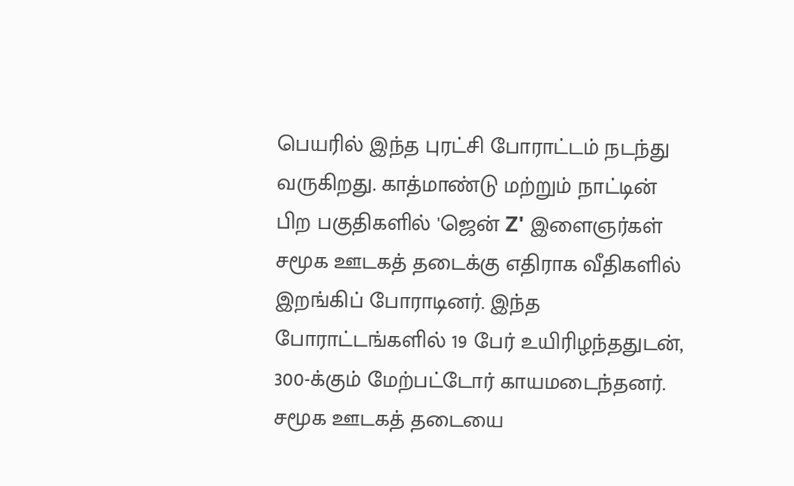பெயரில் இந்த புரட்சி போராட்டம் நடந்து வருகிறது. காத்மாண்டு மற்றும் நாட்டின் பிற பகுதிகளில் 'ஜென் Z' இளைஞர்கள் சமூக ஊடகத் தடைக்கு எதிராக வீதிகளில் இறங்கிப் போராடினர். இந்த போராட்டங்களில் 19 பேர் உயிரிழந்ததுடன், 300-க்கும் மேற்பட்டோர் காயமடைந்தனர். சமூக ஊடகத் தடையை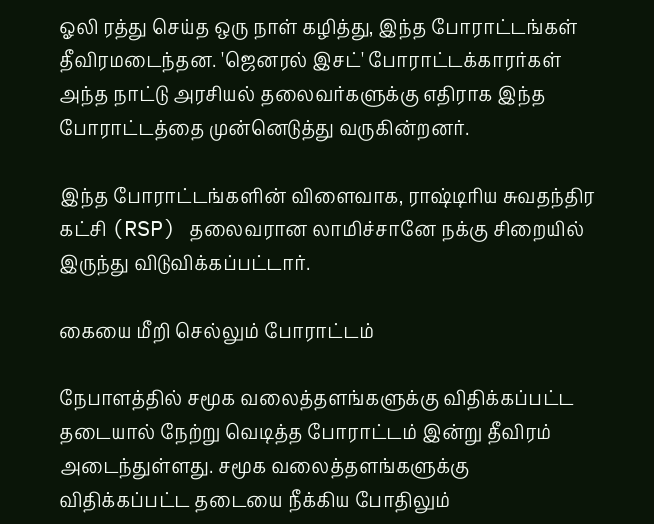ஓலி ரத்து செய்த ஒரு நாள் கழித்து, இந்த போராட்டங்கள் தீவிரமடைந்தன. 'ஜெனரல் இசட்' போராட்டக்காரர்கள் அந்த நாட்டு அரசியல் தலைவர்களுக்கு எதிராக இந்த போராட்டத்தை முன்னெடுத்து வருகின்றனர்.

இந்த போராட்டங்களின் விளைவாக, ராஷ்டிரிய சுவதந்திர கட்சி (RSP) தலைவரான லாமிச்சானே நக்கு சிறையில் இருந்து விடுவிக்கப்பட்டார்.

கையை மீறி செல்லும் போராட்டம்

நேபாளத்தில் சமூக வலைத்தளங்களுக்கு விதிக்கப்பட்ட தடையால் நேற்று வெடித்த போராட்டம் இன்று தீவிரம் அடைந்துள்ளது. சமூக வலைத்தளங்களுக்கு விதிக்கப்பட்ட தடையை நீக்கிய போதிலும்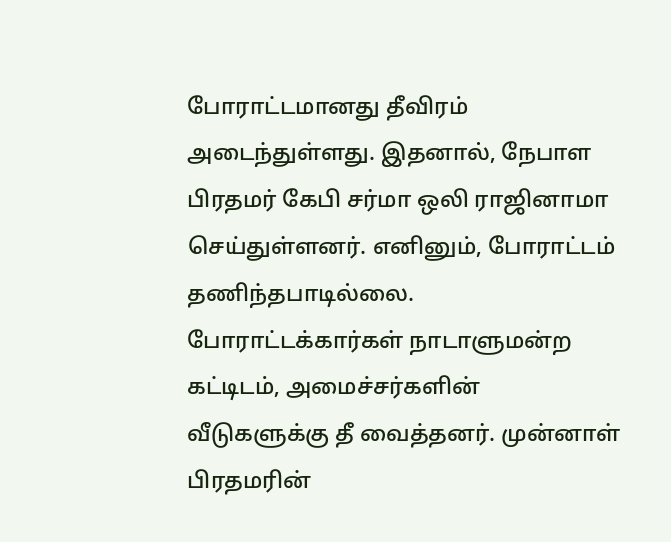போராட்டமானது தீவிரம் அடைந்துள்ளது. இதனால், நேபாள பிரதமர் கேபி சர்மா ஒலி ராஜினாமா செய்துள்ளனர். எனினும், போராட்டம் தணிந்தபாடில்லை. போராட்டக்கார்கள் நாடாளுமன்ற கட்டிடம், அமைச்சர்களின் வீடுகளுக்கு தீ வைத்தனர். முன்னாள் பிரதமரின்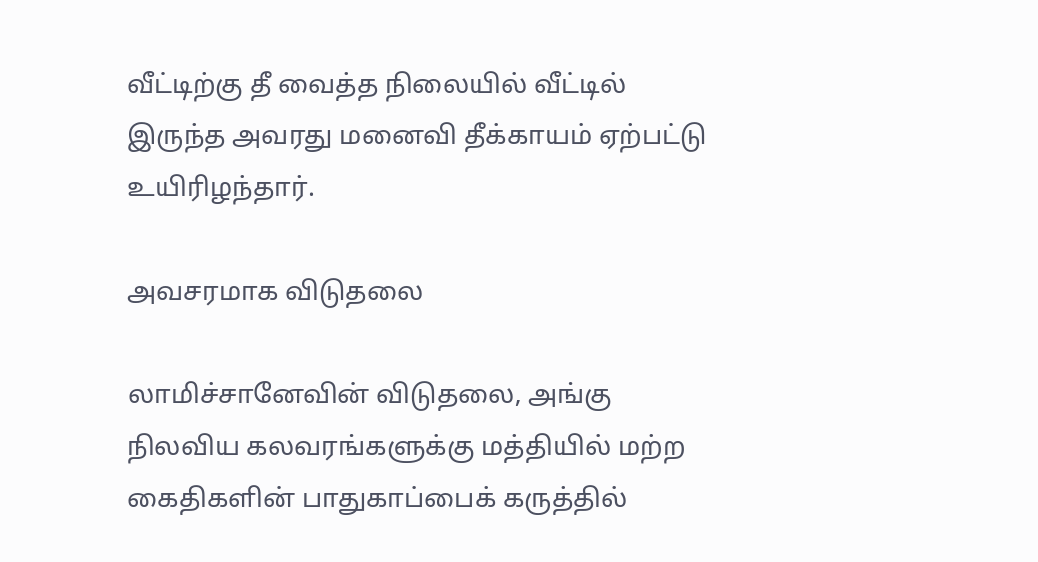வீட்டிற்கு தீ வைத்த நிலையில் வீட்டில் இருந்த அவரது மனைவி தீக்காயம் ஏற்பட்டு உயிரிழந்தார்.

அவசரமாக விடுதலை

லாமிச்சானேவின் விடுதலை, அங்கு நிலவிய கலவரங்களுக்கு மத்தியில் மற்ற கைதிகளின் பாதுகாப்பைக் கருத்தில்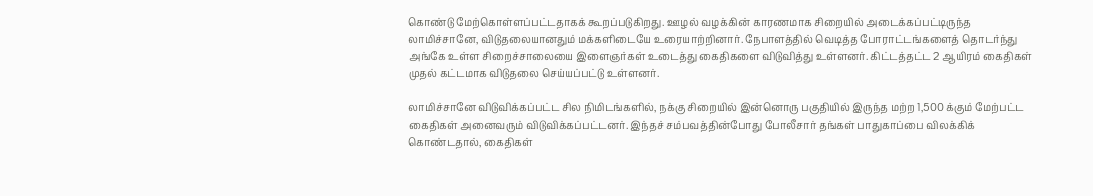கொண்டு மேற்கொள்ளப்பட்டதாகக் கூறப்படுகிறது. ஊழல் வழக்கின் காரணமாக சிறையில் அடைக்கப்பட்டிருந்த லாமிச்சானே, விடுதலையானதும் மக்களிடையே உரையாற்றினார். நேபாளத்தில் வெடித்த போராட்டங்களைத் தொடர்ந்து அங்கே உள்ள சிறைச்சாலையை இளைஞர்கள் உடைத்து கைதிகளை விடுவித்து உள்ளனர். கிட்டத்தட்ட 2 ஆயிரம் கைதிகள் முதல் கட்டமாக விடுதலை செய்யப்பட்டு உள்ளனர்.

லாமிச்சானே விடுவிக்கப்பட்ட சில நிமிடங்களில், நக்கு சிறையில் இன்னொரு பகுதியில் இருந்த மற்ற 1,500 க்கும் மேற்பட்ட கைதிகள் அனைவரும் விடுவிக்கப்பட்டனர். இந்தச் சம்பவத்தின்போது போலீசார் தங்கள் பாதுகாப்பை விலக்கிக் கொண்டதால், கைதிகள்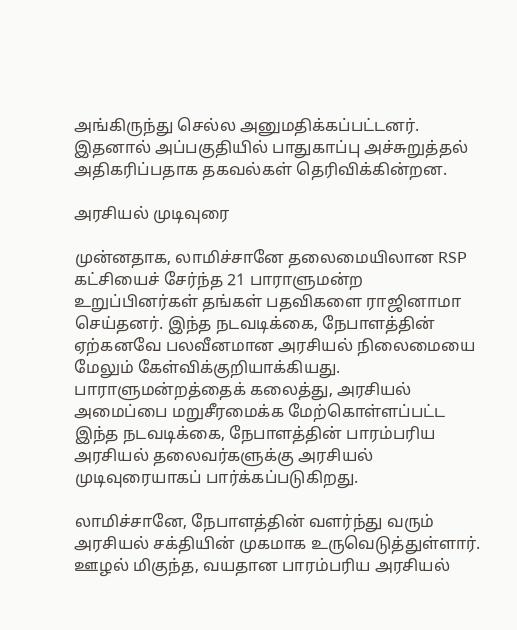அங்கிருந்து செல்ல அனுமதிக்கப்பட்டனர். இதனால் அப்பகுதியில் பாதுகாப்பு அச்சுறுத்தல் அதிகரிப்பதாக தகவல்கள் தெரிவிக்கின்றன.

அரசியல் முடிவுரை

முன்னதாக, லாமிச்சானே தலைமையிலான RSP கட்சியைச் சேர்ந்த 21 பாராளுமன்ற உறுப்பினர்கள் தங்கள் பதவிகளை ராஜினாமா செய்தனர். இந்த நடவடிக்கை, நேபாளத்தின் ஏற்கனவே பலவீனமான அரசியல் நிலைமையை மேலும் கேள்விக்குறியாக்கியது. பாராளுமன்றத்தைக் கலைத்து, அரசியல் அமைப்பை மறுசீரமைக்க மேற்கொள்ளப்பட்ட இந்த நடவடிக்கை, நேபாளத்தின் பாரம்பரிய அரசியல் தலைவர்களுக்கு அரசியல் முடிவுரையாகப் பார்க்கப்படுகிறது.

லாமிச்சானே, நேபாளத்தின் வளர்ந்து வரும் அரசியல் சக்தியின் முகமாக உருவெடுத்துள்ளார். ஊழல் மிகுந்த, வயதான பாரம்பரிய அரசியல்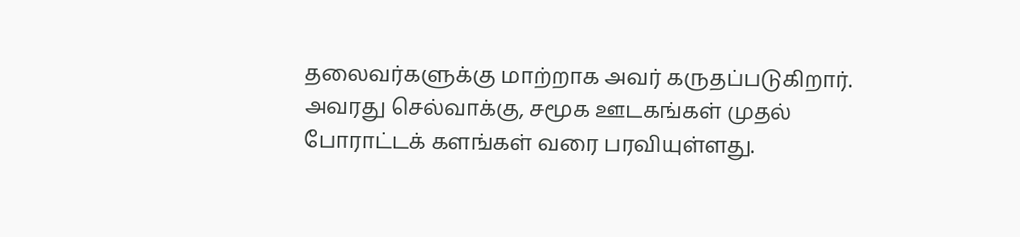தலைவர்களுக்கு மாற்றாக அவர் கருதப்படுகிறார். அவரது செல்வாக்கு, சமூக ஊடகங்கள் முதல் போராட்டக் களங்கள் வரை பரவியுள்ளது.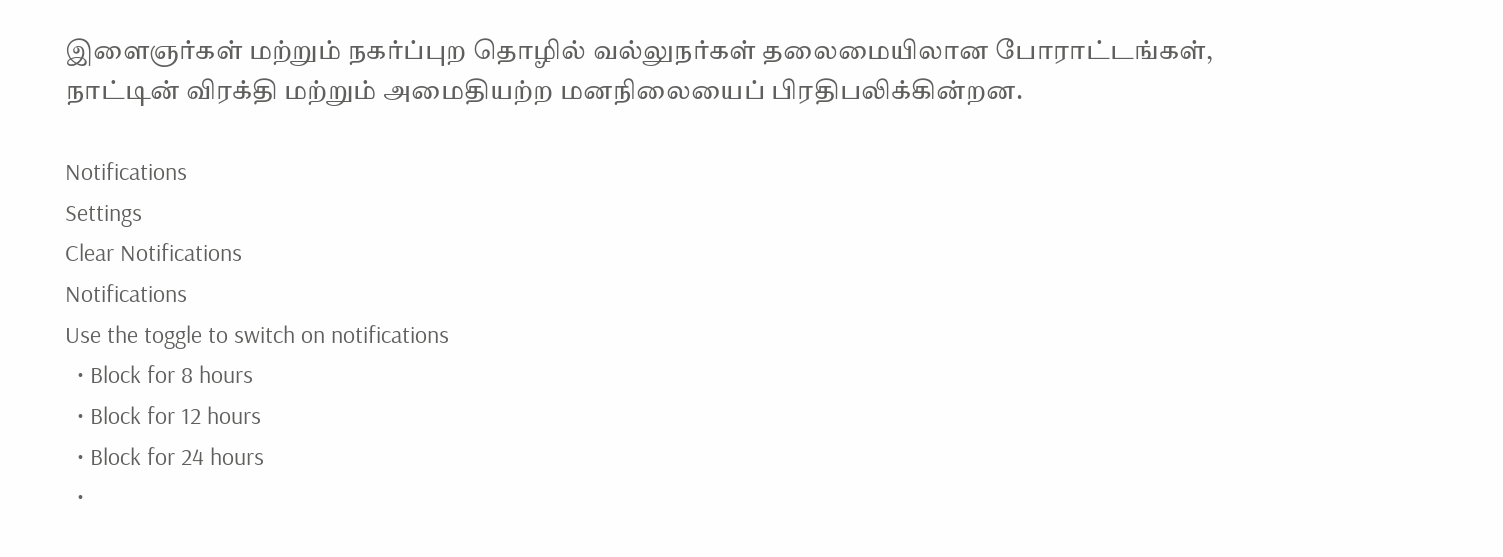இளைஞர்கள் மற்றும் நகர்ப்புற தொழில் வல்லுநர்கள் தலைமையிலான போராட்டங்கள், நாட்டின் விரக்தி மற்றும் அமைதியற்ற மனநிலையைப் பிரதிபலிக்கின்றன.

Notifications
Settings
Clear Notifications
Notifications
Use the toggle to switch on notifications
  • Block for 8 hours
  • Block for 12 hours
  • Block for 24 hours
  •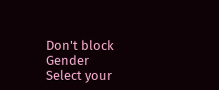Don't block
Gender
Select your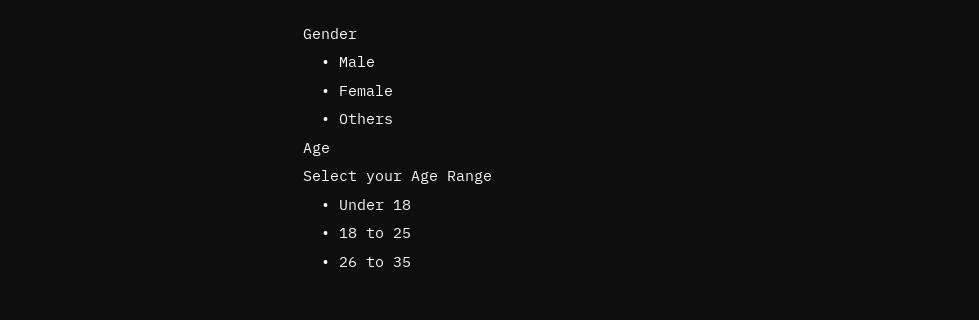Gender
  • Male
  • Female
  • Others
Age
Select your Age Range
  • Under 18
  • 18 to 25
  • 26 to 35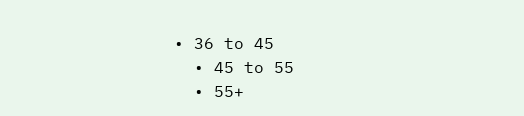• 36 to 45
  • 45 to 55
  • 55+